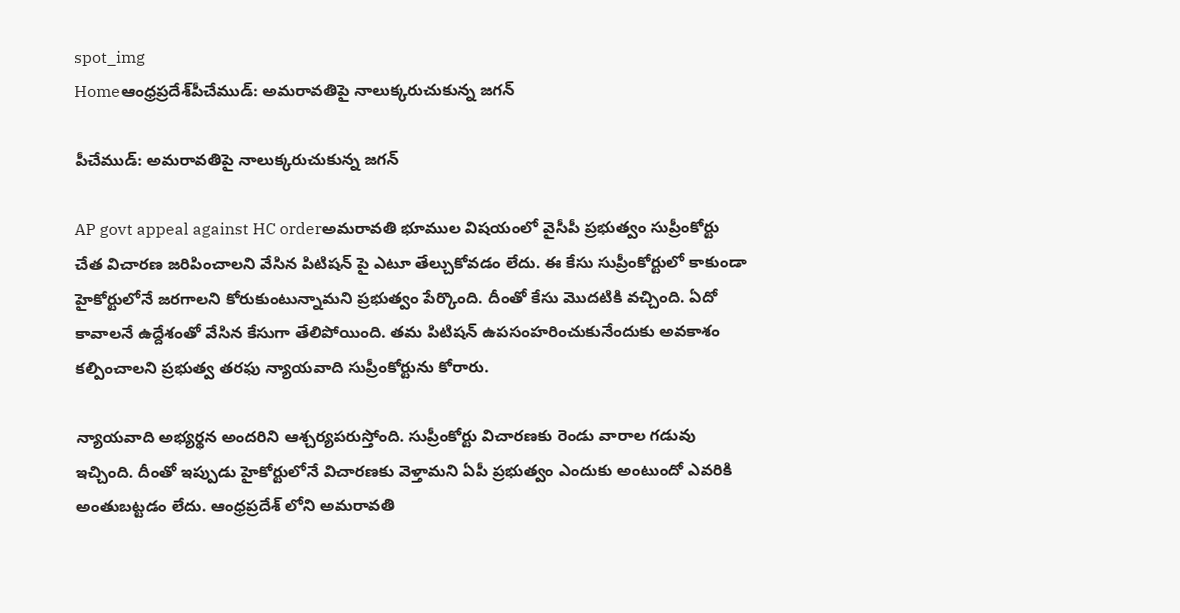spot_img
Homeఆంధ్రప్రదేశ్‌పీచేముడ్: అమరావతిపై నాలుక్కరుచుకున్న జగన్

పీచేముడ్: అమరావతిపై నాలుక్కరుచుకున్న జగన్

AP govt appeal against HC orderఅమరావతి భూముల విషయంలో వైసీపీ ప్రభుత్వం సుప్రీంకోర్టు చేత విచారణ జరిపించాలని వేసిన పిటిషన్ పై ఎటూ తేల్చుకోవడం లేదు. ఈ కేసు సుప్రీంకోర్టులో కాకుండా హైకోర్టులోనే జరగాలని కోరుకుంటున్నామని ప్రభుత్వం పేర్కొంది. దీంతో కేసు మొదటికి వచ్చింది. ఏదో కావాలనే ఉద్దేశంతో వేసిన కేసుగా తేలిపోయింది. తమ పిటిషన్ ఉపసంహరించుకునేందుకు అవకాశం కల్పించాలని ప్రభుత్వ తరఫు న్యాయవాది సుప్రీంకోర్టును కోరారు.

న్యాయవాది అభ్యర్థన అందరిని ఆశ్చర్యపరుస్తోంది. సుప్రీంకోర్టు విచారణకు రెండు వారాల గడువు ఇచ్చింది. దీంతో ఇప్పుడు హైకోర్టులోనే విచారణకు వెళ్తామని ఏపీ ప్రభుత్వం ఎందుకు అంటుందో ఎవరికి అంతుబట్టడం లేదు. ఆంధ్రప్రదేశ్ లోని అమరావతి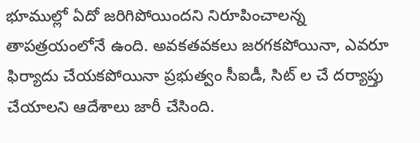భూముల్లో ఏదో జరిగిపోయిందని నిరూపించాలన్న తాపత్రయంలోనే ఉంది. అవకతవకలు జరగకపోయినా, ఎవరూ ఫిర్యాదు చేయకపోయినా ప్రభుత్వం సీఐడీ, సిట్ ల చే దర్యాప్తు చేయాలని ఆదేశాలు జారీ చేసింది.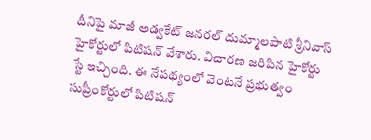దీనిపై మాజీ అడ్వకేట్ జనరల్ దుమ్మాలపాటి శ్రీనివాస్ హైకోర్టులో పిటిషన్ వేశారు. విచారణ జరిపిన హైకోర్టు స్టే ఇచ్చింది. ఈ నేపథ్యంలో వెంటనే ప్రభుత్వం సుప్రీంకోర్టులో పిటిషన్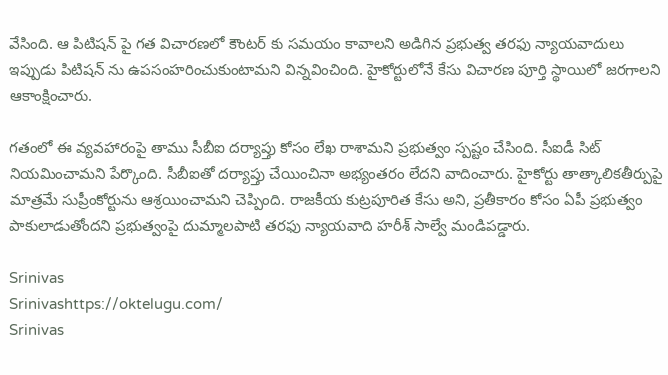వేసింది. ఆ పిటిషన్ పై గత విచారణలో కౌంటర్ కు సమయం కావాలని అడిగిన ప్రభుత్వ తరఫు న్యాయవాదులు ఇప్పుడు పిటిషన్ ను ఉపసంహరించుకుంటామని విన్నవించింది. హైకోర్టులోనే కేసు విచారణ పూర్తి స్థాయిలో జరగాలని ఆకాంక్షించారు.

గతంలో ఈ వ్యవహారంపై తాము సీబీఐ దర్యాప్తు కోసం లేఖ రాశామని ప్రభుత్వం స్పష్టం చేసింది. సీఐడీ సిట్ నియమించామని పేర్కొంది. సీబీఐతో దర్యాప్తు చేయించినా అభ్యంతరం లేదని వాదించారు. హైకోర్టు తాత్కాలికతీర్పుపై మాత్రమే సుప్రీంకోర్టును ఆశ్రయించామని చెప్పింది. రాజకీయ కుట్రపూరిత కేసు అని, ప్రతీకారం కోసం ఏపీ ప్రభుత్వం పాకులాడుతోందని ప్రభుత్వంపై దుమ్మాలపాటి తరఫు న్యాయవాది హరీశ్ సాల్వే మండిపడ్డారు.

Srinivas
Srinivashttps://oktelugu.com/
Srinivas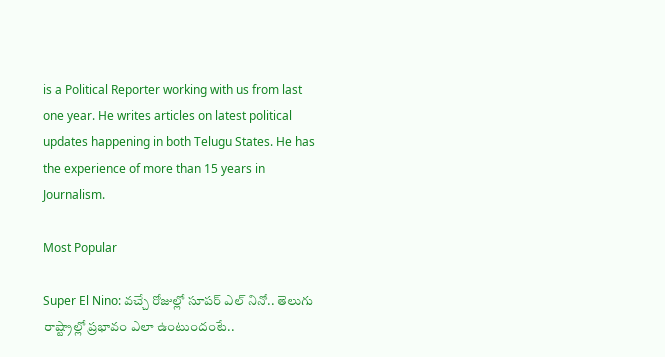is a Political Reporter working with us from last one year. He writes articles on latest political updates happening in both Telugu States. He has the experience of more than 15 years in Journalism.

Most Popular

Super El Nino: వచ్చే రోజుల్లో సూపర్ ఎల్ నినో.. తెలుగు రాష్ట్రాల్లో ప్రభావం ఎలా ఉంటుందంటే..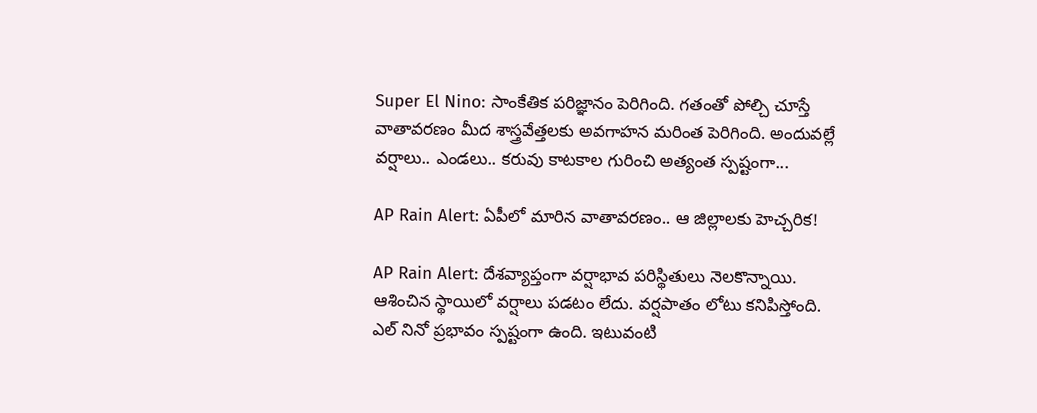Super El Nino: సాంకేతిక పరిజ్ఞానం పెరిగింది. గతంతో పోల్చి చూస్తే వాతావరణం మీద శాస్త్రవేత్తలకు అవగాహన మరింత పెరిగింది. అందువల్లే వర్షాలు.. ఎండలు.. కరువు కాటకాల గురించి అత్యంత స్పష్టంగా...

AP Rain Alert: ఏపీలో మారిన వాతావరణం.. ఆ జిల్లాలకు హెచ్చరిక!

AP Rain Alert: దేశవ్యాప్తంగా వర్షాభావ పరిస్థితులు నెలకొన్నాయి. ఆశించిన స్థాయిలో వర్షాలు పడటం లేదు. వర్షపాతం లోటు కనిపిస్తోంది. ఎల్ నినో ప్రభావం స్పష్టంగా ఉంది. ఇటువంటి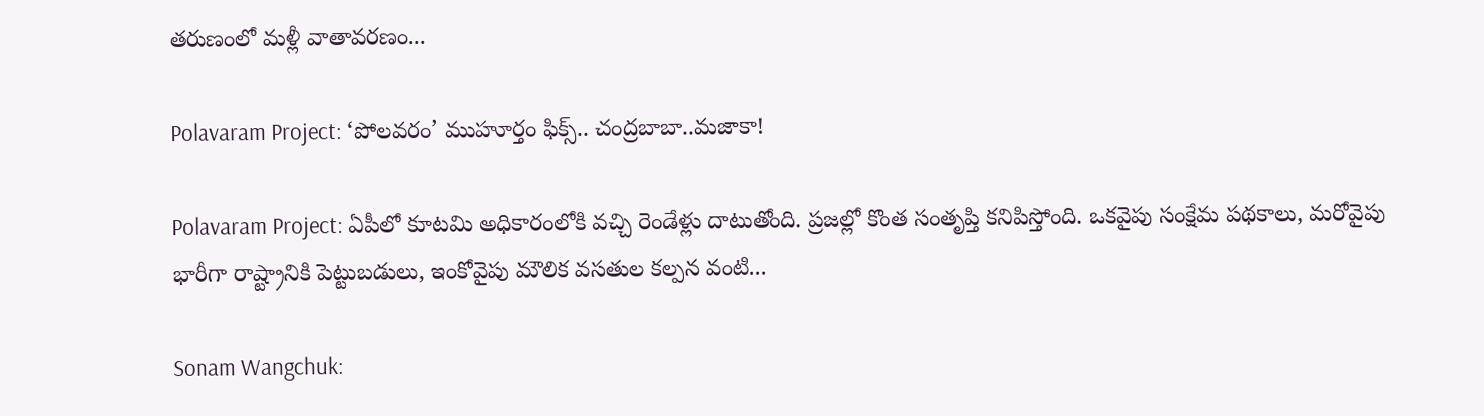తరుణంలో మళ్లీ వాతావరణం...

Polavaram Project: ‘పోలవరం’ ముహూర్తం ఫిక్స్.. చంద్రబాబా..మజాకా!

Polavaram Project: ఏపీలో కూటమి అధికారంలోకి వచ్చి రెండేళ్లు దాటుతోంది. ప్రజల్లో కొంత సంతృప్తి కనిపిస్తోంది. ఒకవైపు సంక్షేమ పథకాలు, మరోవైపు భారీగా రాష్ట్రానికి పెట్టుబడులు, ఇంకోవైపు మౌలిక వసతుల కల్పన వంటి...

Sonam Wangchuk: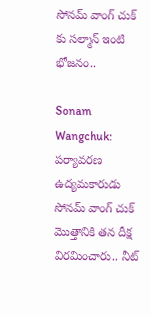సోనమ్ వాంగ్ చుక్ కు సల్మాన్ ఇంటి భోజనం..

Sonam Wangchuk: పర్యావరణ ఉద్యమకారుడు సోనమ్ వాంగ్ చుక్ మొత్తానికి తన దీక్ష విరమించారు.. నీట్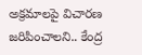అక్రమాలపై విచారణ జరిపించాలని.. కేంద్ర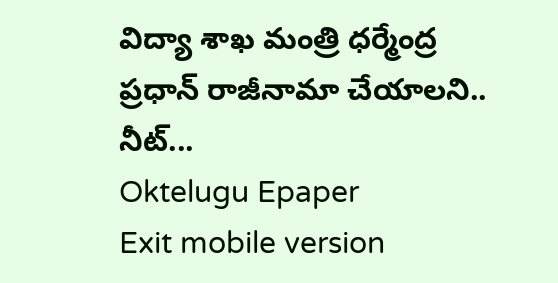విద్యా శాఖ మంత్రి ధర్మేంద్ర ప్రధాన్ రాజీనామా చేయాలని.. నీట్...
Oktelugu Epaper
Exit mobile version